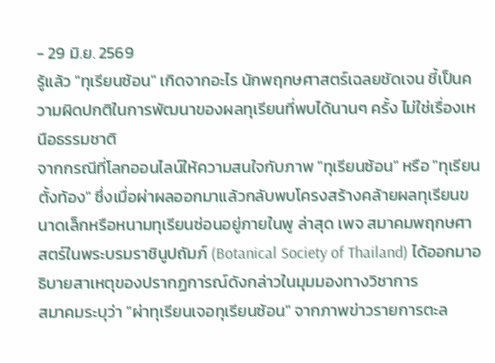- 29 มิ.ย. 2569
รู้แล้ว "ทุเรียนซ้อน" เกิดจากอะไร นักพฤกษศาสตร์เฉลยชัดเจน ชี้เป็นความผิดปกติในการพัฒนาของผลทุเรียนที่พบได้นานๆ ครั้ง ไม่ใช่เรื่องเหนือธรรมชาติ
จากกรณีที่โลกออนไลน์ให้ความสนใจกับภาพ "ทุเรียนซ้อน" หรือ "ทุเรียนตั้งท้อง" ซึ่งเมื่อผ่าผลออกมาแล้วกลับพบโครงสร้างคล้ายผลทุเรียนขนาดเล็กหรือหนามทุเรียนซ่อนอยู่ภายในพู ล่าสุด เพจ สมาคมพฤกษศาสตร์ในพระบรมราชินูปถัมภ์ (Botanical Society of Thailand) ได้ออกมาอธิบายสาเหตุของปรากฏการณ์ดังกล่าวในมุมมองทางวิชาการ
สมาคมระบุว่า "ผ่าทุเรียนเจอทุเรียนซ้อน" จากภาพข่าวรายการตะล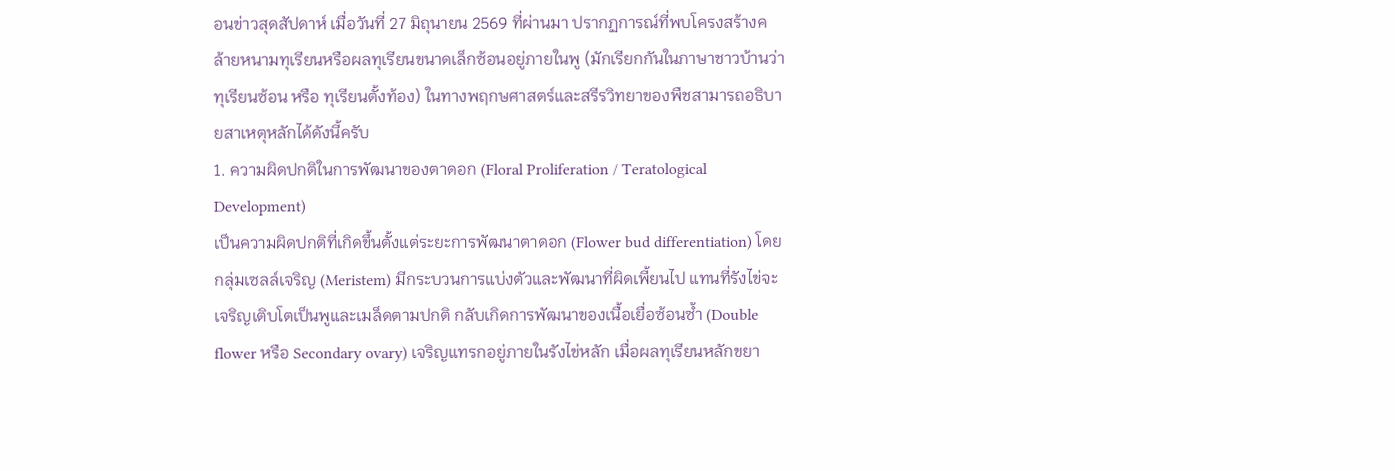อนข่าวสุดสัปดาห์ เมื่อวันที่ 27 มิถุนายน 2569 ที่ผ่านมา ปรากฏการณ์ที่พบโครงสร้างคล้ายหนามทุเรียนหรือผลทุเรียนขนาดเล็กซ้อนอยู่ภายในพู (มักเรียกกันในภาษาชาวบ้านว่า ทุเรียนซ้อน หรือ ทุเรียนตั้งท้อง) ในทางพฤกษศาสตร์และสรีรวิทยาของพืชสามารถอธิบายสาเหตุหลักได้ดังนี้ครับ
1. ความผิดปกติในการพัฒนาของตาดอก (Floral Proliferation / Teratological Development)
เป็นความผิดปกติที่เกิดขึ้นตั้งแต่ระยะการพัฒนาตาดอก (Flower bud differentiation) โดยกลุ่มเซลล์เจริญ (Meristem) มีกระบวนการแบ่งตัวและพัฒนาที่ผิดเพี้ยนไป แทนที่รังไข่จะเจริญเติบโตเป็นพูและเมล็ดตามปกติ กลับเกิดการพัฒนาของเนื้อเยื่อซ้อนซ้ำ (Double flower หรือ Secondary ovary) เจริญแทรกอยู่ภายในรังไข่หลัก เมื่อผลทุเรียนหลักขยา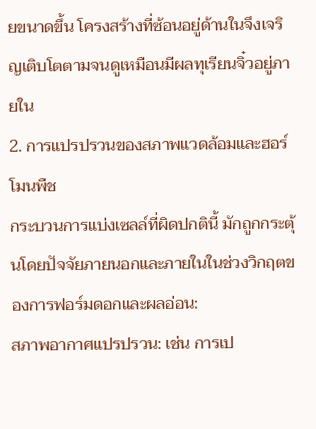ยขนาดขึ้น โครงสร้างที่ซ้อนอยู่ด้านในจึงเจริญเติบโตตามจนดูเหมือนมีผลทุเรียนจิ๋วอยู่ภายใน
2. การแปรปรวนของสภาพแวดล้อมและฮอร์โมนพืช
กระบวนการแบ่งเซลล์ที่ผิดปกตินี้ มักถูกกระตุ้นโดยปัจจัยภายนอกและภายในในช่วงวิกฤตของการฟอร์มดอกและผลอ่อน:
สภาพอากาศแปรปรวน: เช่น การเป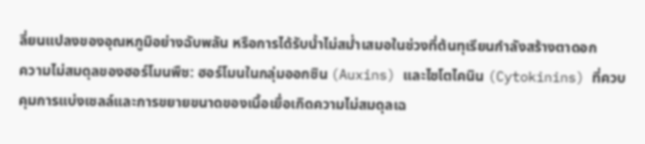ลี่ยนแปลงของอุณหภูมิอย่างฉับพลัน หรือการได้รับน้ำไม่สม่ำเสมอในช่วงที่ต้นทุเรียนกำลังสร้างตาดอก
ความไม่สมดุลของฮอร์โมนพืช: ฮอร์โมนในกลุ่มออกซิน (Auxins) และไซโตไคนิน (Cytokinins) ที่ควบคุมการแบ่งเซลล์และการขยายขนาดของเนื้อเยื่อเกิดความไม่สมดุลเฉ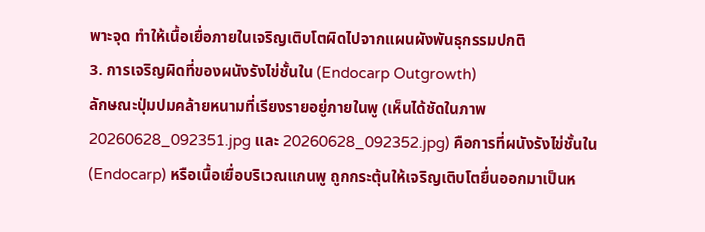พาะจุด ทำให้เนื้อเยื่อภายในเจริญเติบโตผิดไปจากแผนผังพันธุกรรมปกติ
3. การเจริญผิดที่ของผนังรังไข่ชั้นใน (Endocarp Outgrowth)
ลักษณะปุ่มปมคล้ายหนามที่เรียงรายอยู่ภายในพู (เห็นได้ชัดในภาพ 20260628_092351.jpg และ 20260628_092352.jpg) คือการที่ผนังรังไข่ชั้นใน (Endocarp) หรือเนื้อเยื่อบริเวณแกนพู ถูกกระตุ้นให้เจริญเติบโตยื่นออกมาเป็นห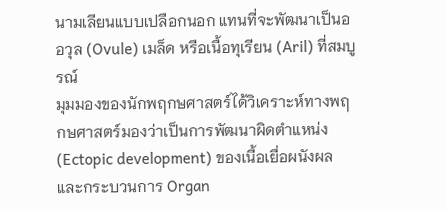นามเลียนแบบเปลือกนอก แทนที่จะพัฒนาเป็นออวุล (Ovule) เมล็ด หรือเนื้อทุเรียน (Aril) ที่สมบูรณ์
มุมมองของนักพฤกษศาสตร์ได้วิเคราะห์ทางพฤกษศาสตร์มองว่าเป็นการพัฒนาผิดตำแหน่ง (Ectopic development) ของเนื้อเยื่อผนังผล และกระบวนการ Organ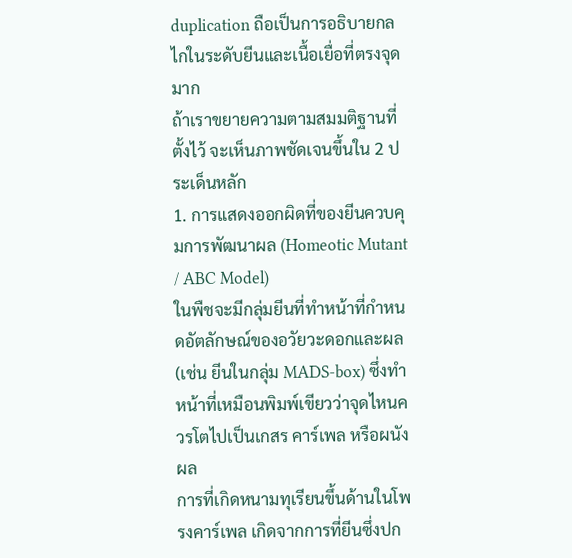duplication ถือเป็นการอธิบายกลไกในระดับยีนและเนื้อเยื่อที่ตรงจุดมาก
ถ้าเราขยายความตามสมมติฐานที่ตั้งไว้ จะเห็นภาพชัดเจนขึ้นใน 2 ประเด็นหลัก
1. การแสดงออกผิดที่ของยีนควบคุมการพัฒนาผล (Homeotic Mutant / ABC Model)
ในพืชจะมีกลุ่มยีนที่ทำหน้าที่กำหนดอัตลักษณ์ของอวัยวะดอกและผล (เช่น ยีนในกลุ่ม MADS-box) ซึ่งทำหน้าที่เหมือนพิมพ์เขียวว่าจุดไหนควรโตไปเป็นเกสร คาร์เพล หรือผนังผล
การที่เกิดหนามทุเรียนขึ้นด้านในโพรงคาร์เพล เกิดจากการที่ยีนซึ่งปก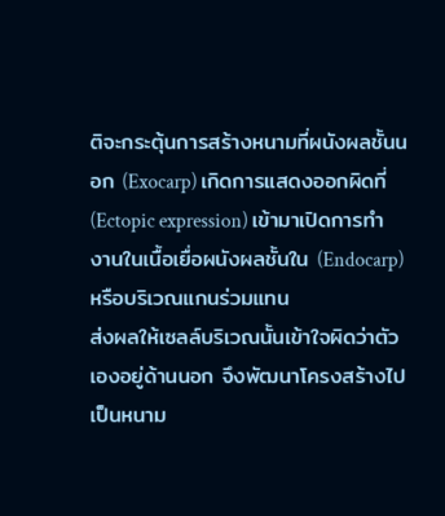ติจะกระตุ้นการสร้างหนามที่ผนังผลชั้นนอก (Exocarp) เกิดการแสดงออกผิดที่ (Ectopic expression) เข้ามาเปิดการทำงานในเนื้อเยื่อผนังผลชั้นใน (Endocarp) หรือบริเวณแกนร่วมแทน
ส่งผลให้เซลล์บริเวณนั้นเข้าใจผิดว่าตัวเองอยู่ด้านนอก จึงพัฒนาโครงสร้างไปเป็นหนาม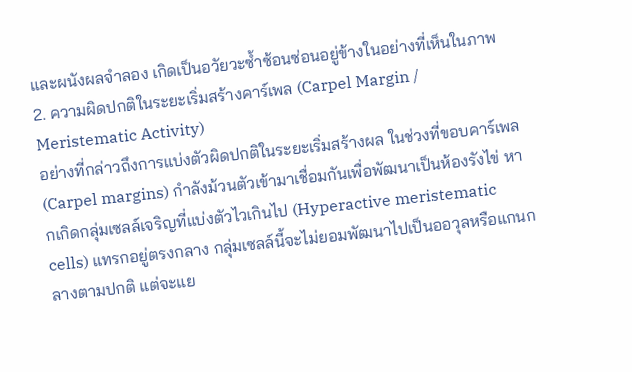และผนังผลจำลอง เกิดเป็นอวัยวะซ้ำซ้อนซ่อนอยู่ข้างในอย่างที่เห็นในภาพ
2. ความผิดปกติในระยะเริ่มสร้างคาร์เพล (Carpel Margin / Meristematic Activity)
อย่างที่กล่าวถึงการแบ่งตัวผิดปกติในระยะเริ่มสร้างผล ในช่วงที่ขอบคาร์เพล (Carpel margins) กำลังม้วนตัวเข้ามาเชื่อมกันเพื่อพัฒนาเป็นห้องรังไข่ หากเกิดกลุ่มเซลล์เจริญที่แบ่งตัวไวเกินไป (Hyperactive meristematic cells) แทรกอยู่ตรงกลาง กลุ่มเซลล์นี้จะไม่ยอมพัฒนาไปเป็นออวุลหรือแกนกลางตามปกติ แต่จะแย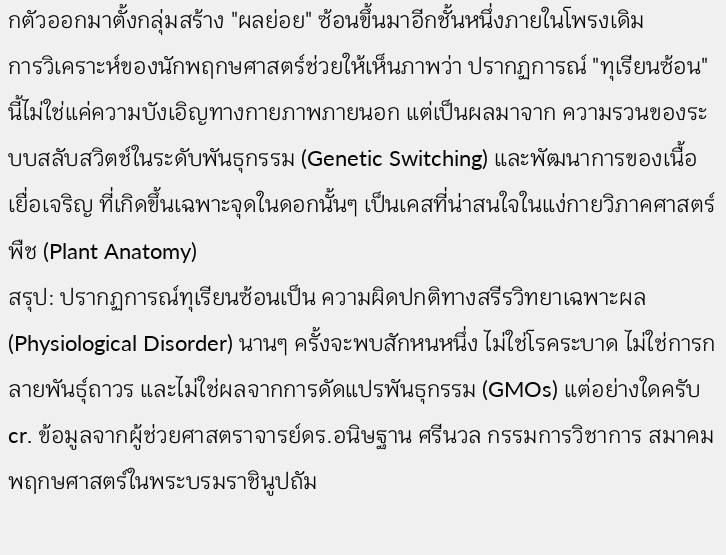กตัวออกมาตั้งกลุ่มสร้าง "ผลย่อย" ซ้อนขึ้นมาอีกชั้นหนึ่งภายในโพรงเดิม
การวิเคราะห์ของนักพฤกษศาสตร์ช่วยให้เห็นภาพว่า ปรากฏการณ์ "ทุเรียนซ้อน" นี้ไม่ใช่แค่ความบังเอิญทางกายภาพภายนอก แต่เป็นผลมาจาก ความรวนของระบบสลับสวิตช์ในระดับพันธุกรรม (Genetic Switching) และพัฒนาการของเนื้อเยื่อเจริญ ที่เกิดขึ้นเฉพาะจุดในดอกนั้นๆ เป็นเคสที่น่าสนใจในแง่กายวิภาคศาสตร์พืช (Plant Anatomy)
สรุป: ปรากฏการณ์ทุเรียนซ้อนเป็น ความผิดปกติทางสรีรวิทยาเฉพาะผล (Physiological Disorder) นานๆ ครั้งจะพบสักหนหนึ่ง ไม่ใช่โรคระบาด ไม่ใช่การกลายพันธุ์ถาวร และไม่ใช่ผลจากการดัดแปรพันธุกรรม (GMOs) แต่อย่างใดครับ
cr. ข้อมูลจากผู้ช่วยศาสตราจารย์ดร.อนิษฐาน ศรีนวล กรรมการวิชาการ สมาคมพฤกษศาสตร์ในพระบรมราชินูปถัม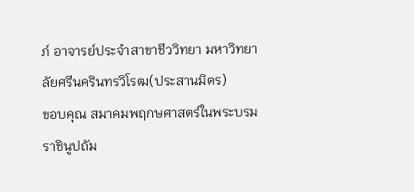ภ์ อาจารย์ประจำสาขาชีววิทยา มหาวิทยาลัยศรีนครินทรวิโรฒ(ประสานมิตร)
ขอบคุณ สมาคมพฤกษศาสตร์ในพระบรมราชินูปถัม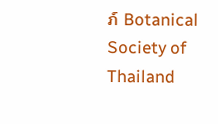ภ์ Botanical Society of Thailand